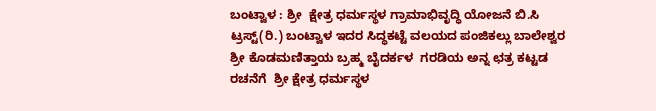ಬಂಟ್ವಾಳ : ಶ್ರೀ  ಕ್ಷೇತ್ರ ಧರ್ಮಸ್ಥಳ ಗ್ರಾಮಾಭಿವೃದ್ಧಿ ಯೋಜನೆ ಬಿ.ಸಿ ಟ್ರಸ್ಟ್(ರಿ.) ಬಂಟ್ವಾಳ ಇದರ ಸಿದ್ಧಕಟ್ಟೆ ವಲಯದ ಪಂಜಿಕಲ್ಲು ಬಾಲೇಶ್ವರ  ಶ್ರೀ ಕೊಡಮಣಿತ್ತಾಯ ಬ್ರಹ್ಮ ಬೈದರ್ಕಳ  ಗರಡಿಯ ಅನ್ನ ಛತ್ರ ಕಟ್ಟಡ  ರಚನೆಗೆ  ಶ್ರೀ ಕ್ಷೇತ್ರ ಧರ್ಮಸ್ಥಳ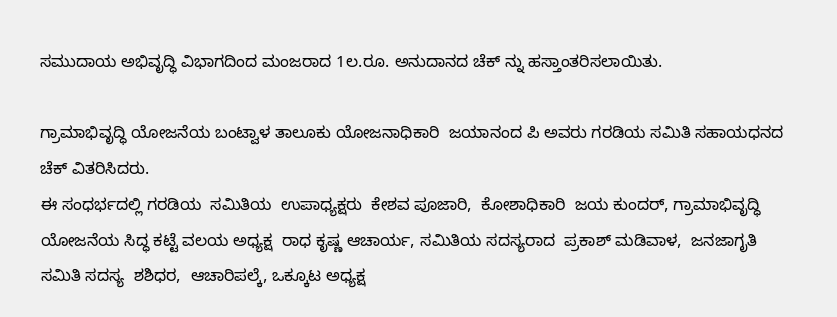ಸಮುದಾಯ ಅಭಿವೃದ್ಧಿ ವಿಭಾಗದಿಂದ ಮಂಜರಾದ 1ಲ.ರೂ. ಅನುದಾನದ ಚೆಕ್ ನ್ನು ಹಸ್ತಾಂತರಿಸಲಾಯಿತು.

ಗ್ರಾಮಾಭಿವೃದ್ಧಿ ಯೋಜನೆಯ ಬಂಟ್ವಾಳ ತಾಲೂಕು ಯೋಜನಾಧಿಕಾರಿ  ಜಯಾನಂದ ಪಿ ಅವರು ಗರಡಿಯ ಸಮಿತಿ ಸಹಾಯಧನದ ಚೆಕ್ ವಿತರಿಸಿದರು.
ಈ ಸಂಧರ್ಭದಲ್ಲಿ ಗರಡಿಯ  ಸಮಿತಿಯ  ಉಪಾಧ್ಯಕ್ಷರು  ಕೇಶವ ಪೂಜಾರಿ,  ಕೋಶಾಧಿಕಾರಿ  ಜಯ ಕುಂದರ್, ಗ್ರಾಮಾಭಿವೃದ್ಧಿ  ಯೋಜನೆಯ ಸಿದ್ಧ ಕಟ್ಟೆ ವಲಯ ಅಧ್ಯಕ್ಷ  ರಾಧ ಕೃಷ್ಣ ಆಚಾರ್ಯ, ಸಮಿತಿಯ ಸದಸ್ಯರಾದ  ಪ್ರಕಾಶ್ ಮಡಿವಾಳ,  ಜನಜಾಗೃತಿ  ಸಮಿತಿ ಸದಸ್ಯ  ಶಶಿಧರ,  ಆಚಾರಿಪಲ್ಕೆ, ಒಕ್ಕೂಟ ಅಧ್ಯಕ್ಷ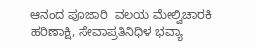ಆನಂದ ಪೂಜಾರಿ  ವಲಯ ಮೇಲ್ವಿಚಾರಕಿ  ಹರಿಣಾಕ್ಷಿ, ಸೇವಾಪ್ರತಿನಿಧಿಳ ಭವ್ಯಾ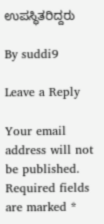ಉಪಸ್ಥಿತರಿದ್ದರು

By suddi9

Leave a Reply

Your email address will not be published. Required fields are marked *